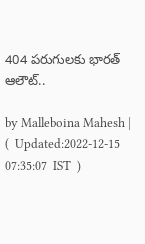404 పరుగులకు భారత్ ఆలౌట్..

by Malleboina Mahesh |   (  Updated:2022-12-15 07:35:07  IST  )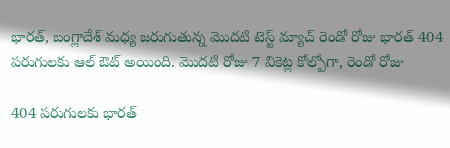భారత్, బంగ్లాదేశ్ మధ్య జరుగుతున్న మొదటి టెస్ట్ మ్యాచ్ రెండో రోజు భారత్ 404 పరుగులకు ఆల్ ఔట్ అయింది. మొదటి రోజు 7 వికెట్ల కోల్పోగా, రెండో రోజు

404 పరుగులకు భారత్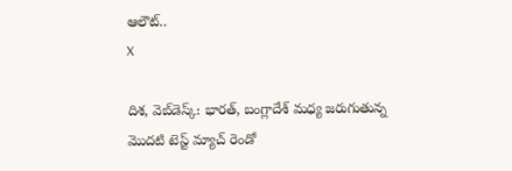ఆలౌట్..
X

దిశ, వెబ్‌డెస్క్: భారత్, బంగ్లాదేశ్ మధ్య జరుగుతున్న మొదటి టెస్ట్ మ్యాచ్ రెండో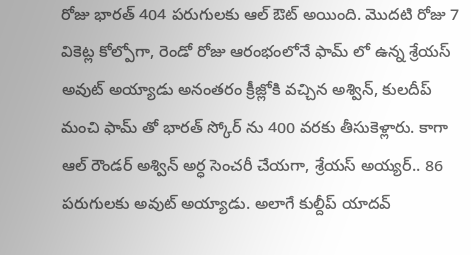రోజు భారత్ 404 పరుగులకు ఆల్ ఔట్ అయింది. మొదటి రోజు 7 వికెట్ల కోల్పోగా, రెండో రోజు ఆరంభంలోనే ఫామ్ లో ఉన్న శ్రేయస్ అవుట్ అయ్యాడు అనంతరం క్రీజ్లోకి వచ్చిన అశ్విన్, కులదీప్ మంచి ఫామ్ తో భారత్ స్కోర్ ను 400 వరకు తీసుకెళ్లారు. కాగా ఆల్ రౌండర్ అశ్విన్ అర్ధ సెంచరీ చేయగా, శ్రేయస్ అయ్యర్.. 86 పరుగులకు అవుట్ అయ్యాడు. అలాగే కుల్దీప్ యాదవ్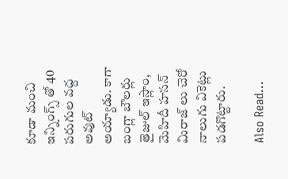కూడా మంచి ఇన్నింగ్స్ తో 40 పరుగుల వద్ద అవుట్ అయ్యాడు. కాగా బంగ్లా బౌలర్లు తైజుల్ ఇస్లాం, మెహిదీ హసన్ మిరాజ్ లు చెరో నాలుగు వికెట్లు పడగొట్టారు.

Also Read...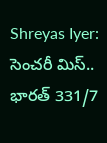Shreyas Iyer: సెంచరీ మిస్.. భారత్ 331/7